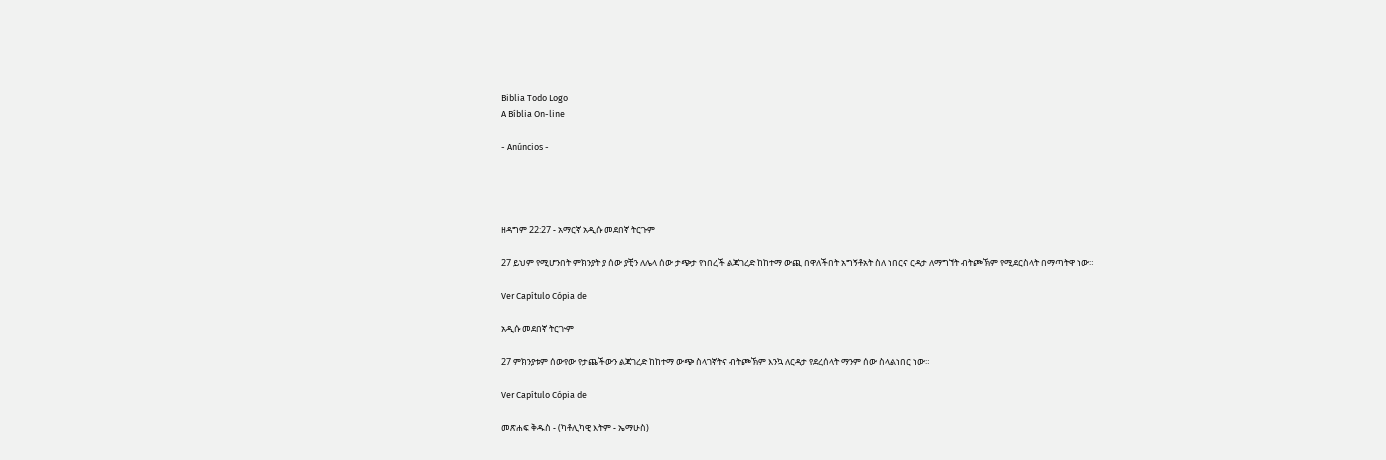Biblia Todo Logo
A Bíblia On-line

- Anúncios -




ዘዳግም 22:27 - አማርኛ አዲሱ መደበኛ ትርጉም

27 ይህም የሚሆንበት ምክንያት ያ ሰው ያቺን ለሌላ ሰው ታጭታ የነበረች ልጃገረድ ከከተማ ውጪ በዋለችበት አግኝቶአት ስለ ነበርና ርዳታ ለማግኘት ብትጮኽም የሚደርስላት በማጣትዋ ነው።

Ver Capítulo Cópia de

አዲሱ መደበኛ ትርጒም

27 ምክንያቱም ሰውየው የታጨችውን ልጃገረድ ከከተማ ውጭ ስላገኛትና ብትጮኽም እንኳ ለርዳታ የደረሰላት ማንም ሰው ስላልነበር ነው።

Ver Capítulo Cópia de

መጽሐፍ ቅዱስ - (ካቶሊካዊ እትም - ኤማሁስ)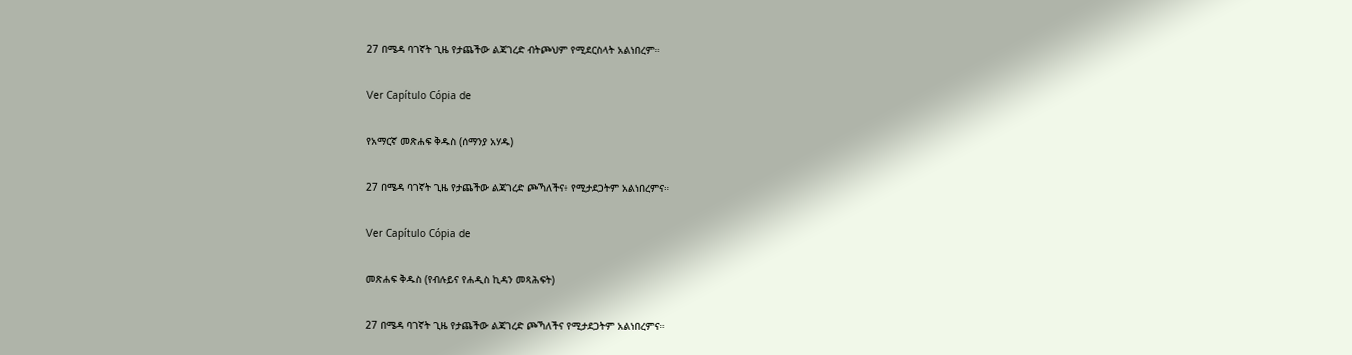27 በሜዳ ባገኛት ጊዜ የታጨችው ልጃገረድ ብትጮህም የሚደርስላት አልነበረም።

Ver Capítulo Cópia de

የአማርኛ መጽሐፍ ቅዱስ (ሰማንያ አሃዱ)

27 በሜዳ ባገኛት ጊዜ የታጨችው ልጃገረድ ጮኻለችና፥ የሚታደጋትም አልነበረምና።

Ver Capítulo Cópia de

መጽሐፍ ቅዱስ (የብሉይና የሐዲስ ኪዳን መጻሕፍት)

27 በሜዳ ባገኛት ጊዜ የታጨችው ልጃገረድ ጮኻለችና የሚታደጋትም አልነበረምና።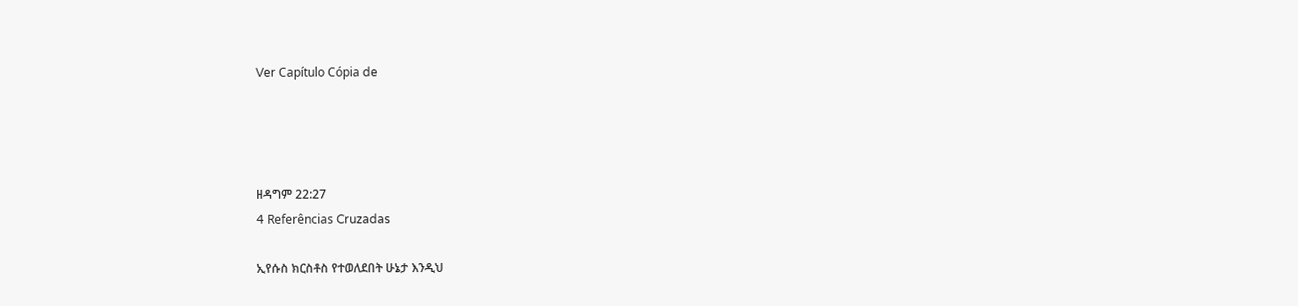Ver Capítulo Cópia de




ዘዳግም 22:27
4 Referências Cruzadas

ኢየሱስ ክርስቶስ የተወለደበት ሁኔታ እንዲህ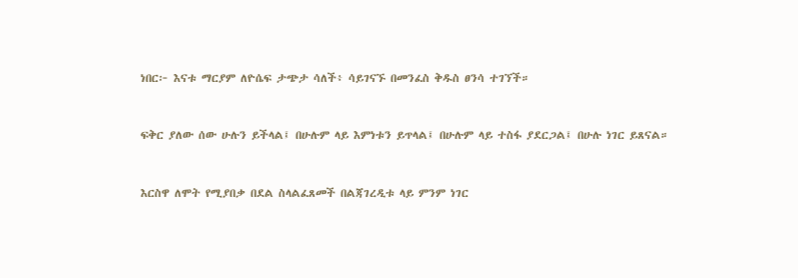ነበር፦ እናቱ ማርያም ለዮሴፍ ታጭታ ሳለች፥ ሳይገናኙ በመንፈስ ቅዱስ ፀንሳ ተገኘች።


ፍቅር ያለው ሰው ሁሉን ይችላል፤ በሁሉም ላይ እምነቱን ይጥላል፤ በሁሉም ላይ ተስፋ ያደርጋል፤ በሁሉ ነገር ይጸናል።


እርስዋ ለሞት የሚያበቃ በደል ስላልፈጸመች በልጃገረዲቱ ላይ ምንም ነገር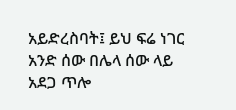አይድረስባት፤ ይህ ፍሬ ነገር አንድ ሰው በሌላ ሰው ላይ አደጋ ጥሎ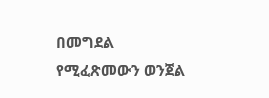በመግደል የሚፈጽመውን ወንጀል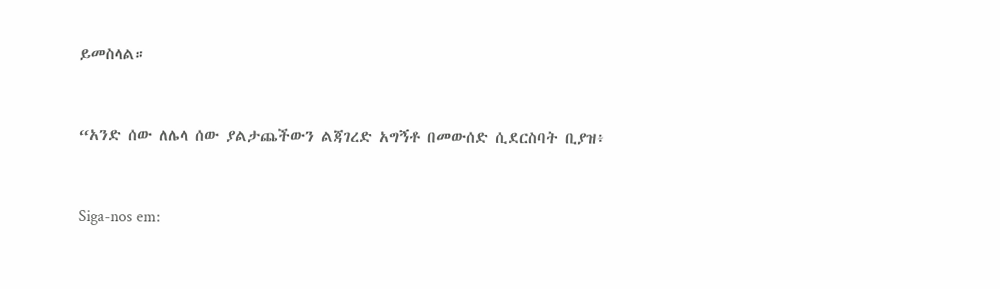ይመስላል።


“አንድ ሰው ለሌላ ሰው ያልታጨችውን ልጃገረድ አግኝቶ በመውሰድ ሲደርስባት ቢያዝ፥


Siga-nos em: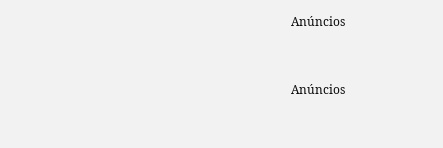Anúncios


Anúncios